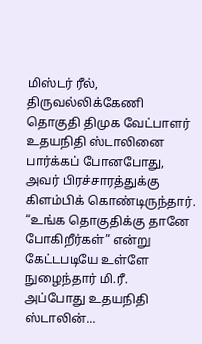மிஸ்டர் ரீல், திருவல்லிக்கேணி தொகுதி திமுக வேட்பாளர் உதயநிதி ஸ்டாலினை பார்க்கப் போனபோது, அவர் பிரச்சாரத்துக்கு கிளம்பிக் கொண்டிருந்தார். “உங்க தொகுதிக்கு தானே போகிறீர்கள்” என்று கேட்டபடியே உள்ளே நுழைந்தார் மி.ரீ.
அப்போது உதயநிதி ஸ்டாலின்...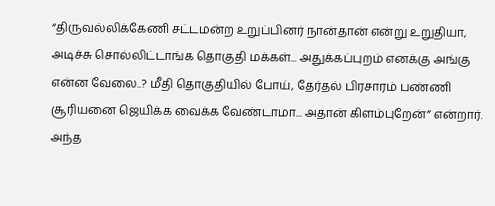“திருவல்லிக்கேணி சட்டமன்ற உறுப்பினர் நான்தான் என்று உறுதியா, அடிச்சு சொல்லிட்டாங்க தொகுதி மக்கள்... அதுக்கப்புறம் எனக்கு அங்கு என்ன வேலை..? மீதி தொகுதியில் போய், தேர்தல் பிரசாரம் பண்ணி சூரியனை ஜெயிக்க வைக்க வேண்டாமா... அதான் கிளம்புறேன்” என்றார்.
அந்த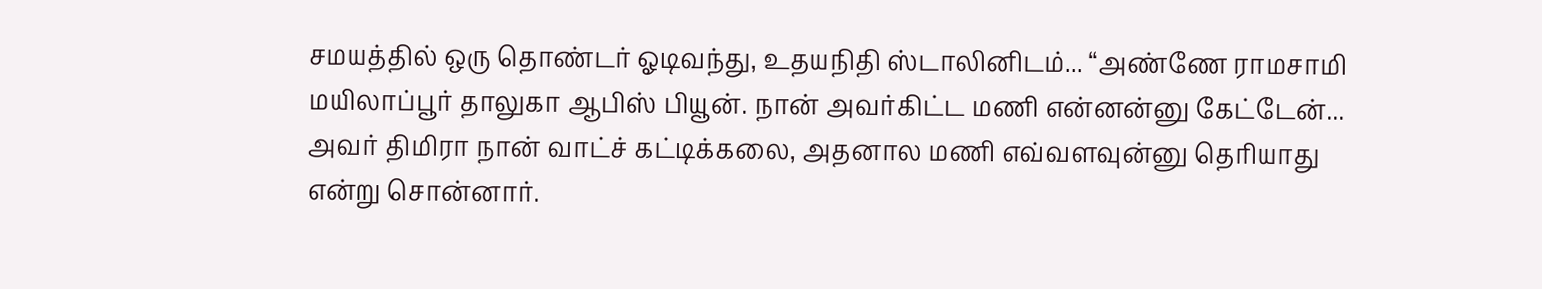சமயத்தில் ஒரு தொண்டர் ஓடிவந்து, உதயநிதி ஸ்டாலினிடம்... “அண்ணே ராமசாமி மயிலாப்பூர் தாலுகா ஆபிஸ் பியூன். நான் அவர்கிட்ட மணி என்னன்னு கேட்டேன்... அவர் திமிரா நான் வாட்ச் கட்டிக்கலை, அதனால மணி எவ்வளவுன்னு தெரியாது என்று சொன்னார்.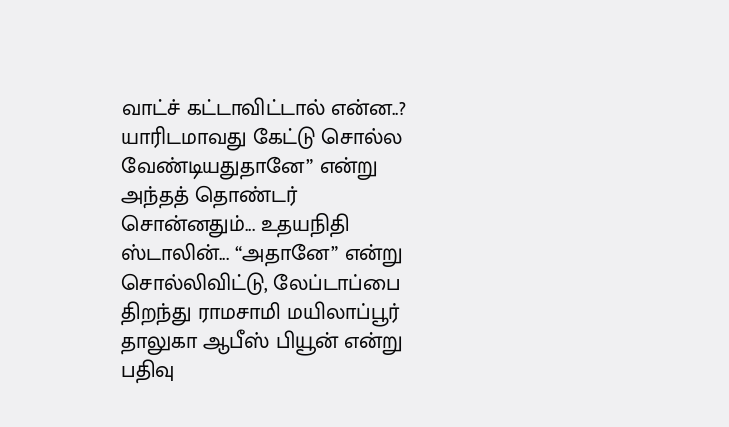வாட்ச் கட்டாவிட்டால் என்ன..? யாரிடமாவது கேட்டு சொல்ல வேண்டியதுதானே” என்று அந்தத் தொண்டர் சொன்னதும்... உதயநிதி ஸ்டாலின்... “அதானே” என்று சொல்லிவிட்டு, லேப்டாப்பை திறந்து ராமசாமி மயிலாப்பூர் தாலுகா ஆபீஸ் பியூன் என்று பதிவு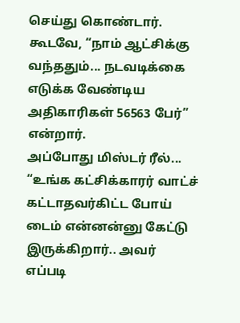செய்து கொண்டார். கூடவே, “நாம் ஆட்சிக்கு வந்ததும்... நடவடிக்கை எடுக்க வேண்டிய அதிகாரிகள் 56563 பேர்” என்றார்.
அப்போது மிஸ்டர் ரீல்... “உங்க கட்சிக்காரர் வாட்ச் கட்டாதவர்கிட்ட போய் டைம் என்னன்னு கேட்டு இருக்கிறார்.. அவர் எப்படி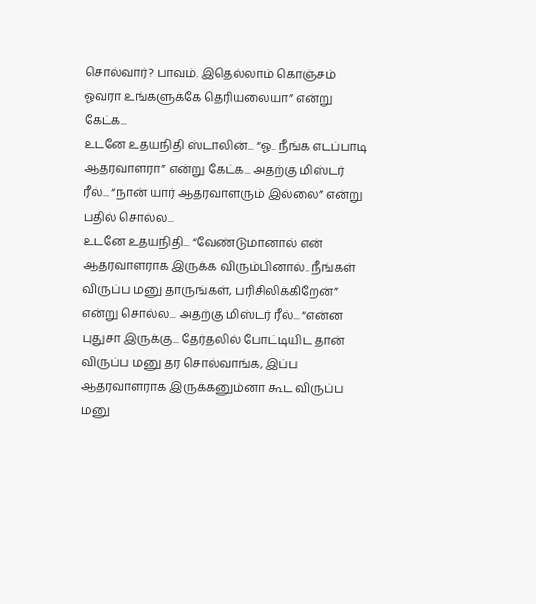சொல்வார்? பாவம். இதெல்லாம் கொஞ்சம் ஓவரா உங்களுக்கே தெரியலையா” என்று கேட்க...
உடனே உதயநிதி ஸ்டாலின்... “ஓ.. நீங்க எடப்பாடி ஆதரவாளரா” என்று கேட்க... அதற்கு மிஸ்டர் ரீல்... “நான் யார் ஆதரவாளரும் இல்லை” என்று பதில் சொல்ல...
உடனே உதயநிதி... “வேண்டுமானால் என் ஆதரவாளராக இருக்க விரும்பினால்.. நீங்கள் விருப்ப மனு தாருங்கள், பரிசிலிக்கிறேன்” என்று சொல்ல... அதற்கு மிஸ்டர் ரீல்... “என்ன புதுசா இருக்கு... தேர்தலில் போட்டியிட தான் விருப்ப மனு தர சொல்வாங்க, இப்ப ஆதரவாளராக இருக்கனும்னா கூட விருப்ப மனு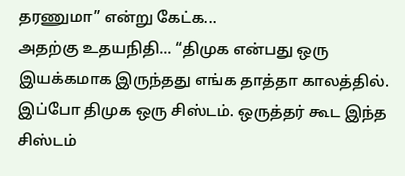தரணுமா” என்று கேட்க...
அதற்கு உதயநிதி... “திமுக என்பது ஒரு இயக்கமாக இருந்தது எங்க தாத்தா காலத்தில். இப்போ திமுக ஒரு சிஸ்டம். ஒருத்தர் கூட இந்த சிஸ்டம்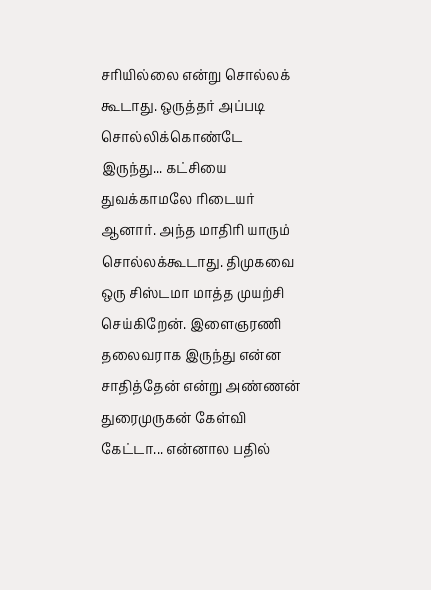சரியில்லை என்று சொல்லக் கூடாது. ஒருத்தர் அப்படி சொல்லிக்கொண்டே இருந்து... கட்சியை துவக்காமலே ரிடையர் ஆனார். அந்த மாதிரி யாரும் சொல்லக்கூடாது. திமுகவை ஒரு சிஸ்டமா மாத்த முயற்சி செய்கிறேன். இளைஞரணி தலைவராக இருந்து என்ன சாதித்தேன் என்று அண்ணன் துரைமுருகன் கேள்வி கேட்டா... என்னால பதில்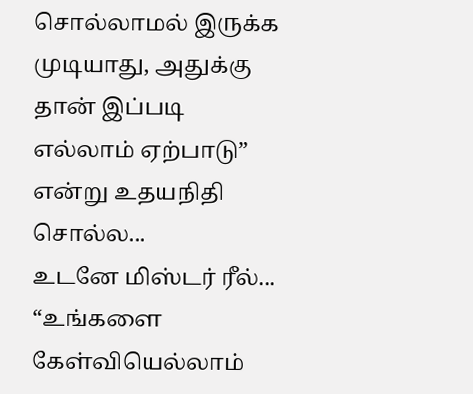சொல்லாமல் இருக்க முடியாது, அதுக்கு தான் இப்படி எல்லாம் ஏற்பாடு” என்று உதயநிதி சொல்ல...
உடனே மிஸ்டர் ரீல்... “உங்களை கேள்வியெல்லாம்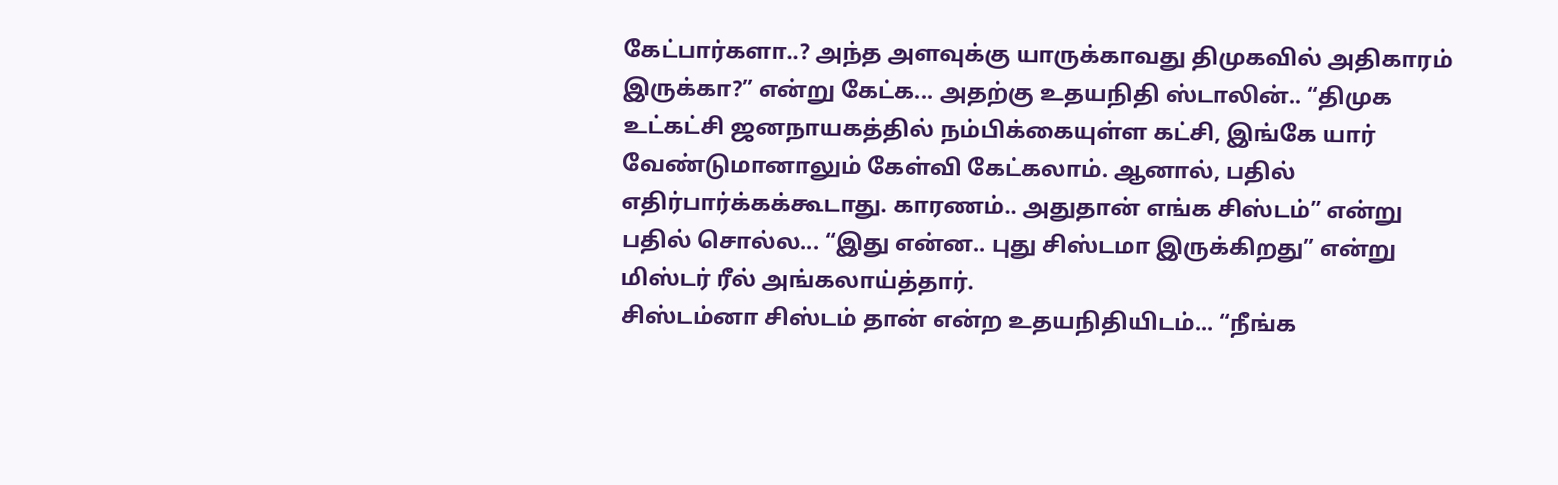கேட்பார்களா..? அந்த அளவுக்கு யாருக்காவது திமுகவில் அதிகாரம் இருக்கா?” என்று கேட்க... அதற்கு உதயநிதி ஸ்டாலின்.. “திமுக உட்கட்சி ஜனநாயகத்தில் நம்பிக்கையுள்ள கட்சி, இங்கே யார் வேண்டுமானாலும் கேள்வி கேட்கலாம். ஆனால், பதில் எதிர்பார்க்கக்கூடாது. காரணம்.. அதுதான் எங்க சிஸ்டம்” என்று பதில் சொல்ல... “இது என்ன.. புது சிஸ்டமா இருக்கிறது” என்று மிஸ்டர் ரீல் அங்கலாய்த்தார்.
சிஸ்டம்னா சிஸ்டம் தான் என்ற உதயநிதியிடம்... “நீங்க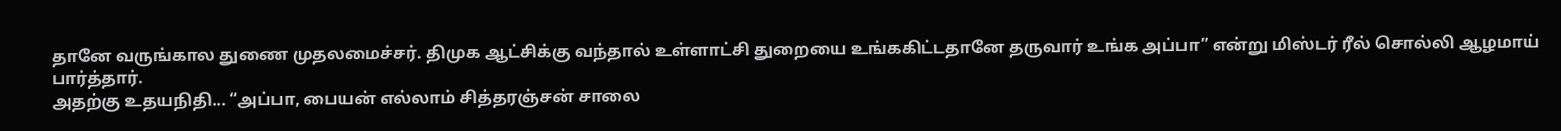தானே வருங்கால துணை முதலமைச்சர். திமுக ஆட்சிக்கு வந்தால் உள்ளாட்சி துறையை உங்ககிட்டதானே தருவார் உங்க அப்பா” என்று மிஸ்டர் ரீல் சொல்லி ஆழமாய் பார்த்தார்.
அதற்கு உதயநிதி... “அப்பா, பையன் எல்லாம் சித்தரஞ்சன் சாலை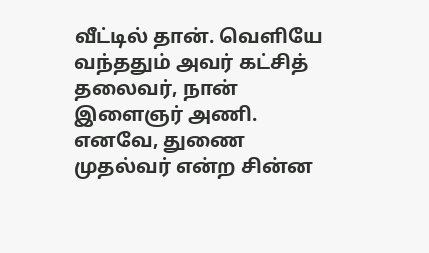வீட்டில் தான். வெளியே வந்ததும் அவர் கட்சித் தலைவர், நான் இளைஞர் அணி. எனவே, துணை முதல்வர் என்ற சின்ன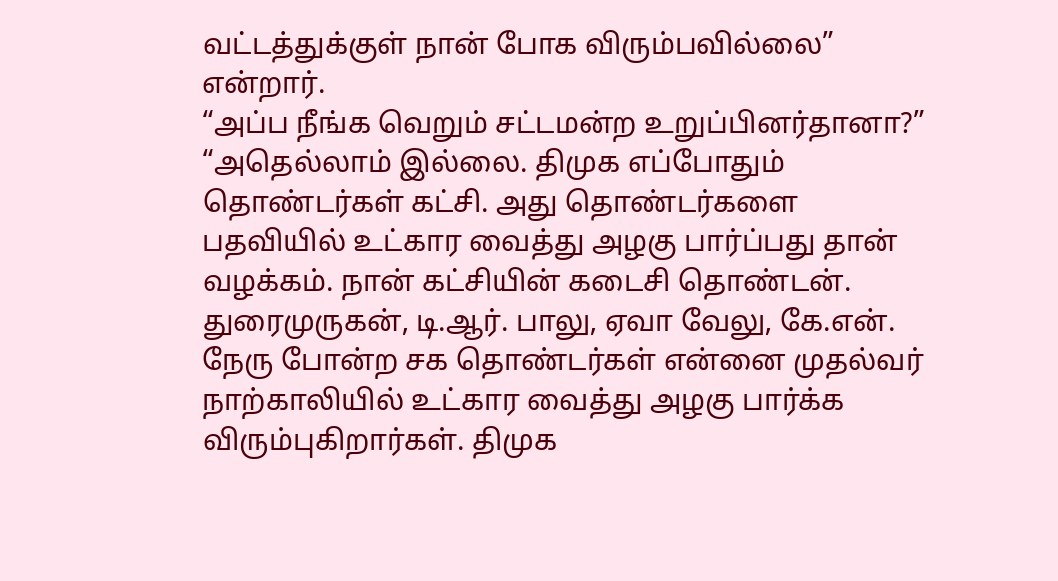வட்டத்துக்குள் நான் போக விரும்பவில்லை” என்றார்.
“அப்ப நீங்க வெறும் சட்டமன்ற உறுப்பினர்தானா?”
“அதெல்லாம் இல்லை. திமுக எப்போதும் தொண்டர்கள் கட்சி. அது தொண்டர்களை பதவியில் உட்கார வைத்து அழகு பார்ப்பது தான் வழக்கம். நான் கட்சியின் கடைசி தொண்டன். துரைமுருகன், டி.ஆர். பாலு, ஏவா வேலு, கே.என். நேரு போன்ற சக தொண்டர்கள் என்னை முதல்வர் நாற்காலியில் உட்கார வைத்து அழகு பார்க்க விரும்புகிறார்கள். திமுக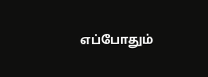எப்போதும்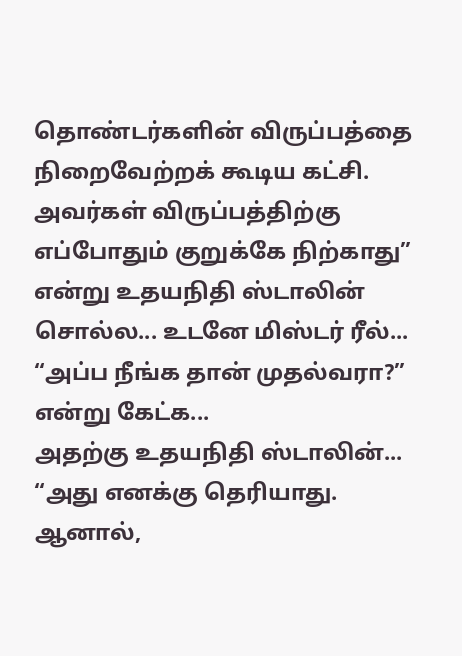தொண்டர்களின் விருப்பத்தை நிறைவேற்றக் கூடிய கட்சி. அவர்கள் விருப்பத்திற்கு எப்போதும் குறுக்கே நிற்காது” என்று உதயநிதி ஸ்டாலின் சொல்ல... உடனே மிஸ்டர் ரீல்... “அப்ப நீங்க தான் முதல்வரா?” என்று கேட்க...
அதற்கு உதயநிதி ஸ்டாலின்... “அது எனக்கு தெரியாது. ஆனால்,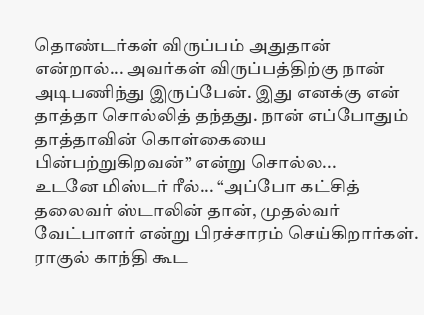தொண்டர்கள் விருப்பம் அதுதான் என்றால்... அவர்கள் விருப்பத்திற்கு நான் அடிபணிந்து இருப்பேன். இது எனக்கு என் தாத்தா சொல்லித் தந்தது. நான் எப்போதும் தாத்தாவின் கொள்கையை பின்பற்றுகிறவன்” என்று சொல்ல...
உடனே மிஸ்டர் ரீல்... “அப்போ கட்சித் தலைவர் ஸ்டாலின் தான், முதல்வர் வேட்பாளர் என்று பிரச்சாரம் செய்கிறார்கள். ராகுல் காந்தி கூட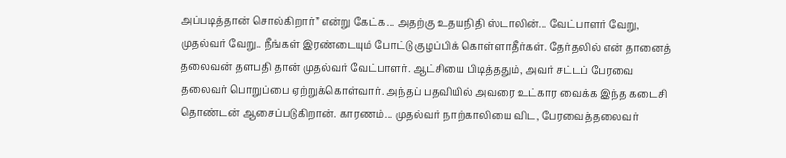அப்படித்தான் சொல்கிறார்” என்று கேட்க... அதற்கு உதயநிதி ஸ்டாலின்... வேட்பாளர் வேறு, முதல்வர் வேறு.. நீங்கள் இரண்டையும் போட்டு குழப்பிக் கொள்ளாதீர்கள். தேர்தலில் என் தானைத் தலைவன் தளபதி தான் முதல்வர் வேட்பாளர். ஆட்சியை பிடித்ததும், அவர் சட்டப் பேரவை தலைவர் பொறுப்பை ஏற்றுக்கொள்வார். அந்தப் பதவியில் அவரை உட்கார வைக்க இந்த கடைசி தொண்டன் ஆசைப்படுகிறான். காரணம்... முதல்வர் நாற்காலியை விட, பேரவைத்தலைவர்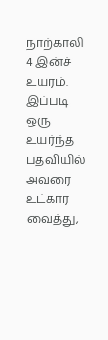நாற்காலி 4 இன்ச் உயரம். இப்படி ஒரு உயர்ந்த பதவியில் அவரை உட்கார வைத்து,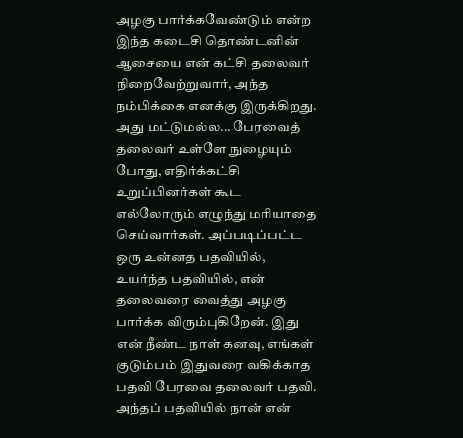அழகு பார்க்கவேண்டும் என்ற இந்த கடைசி தொண்டனின் ஆசையை என் கட்சி தலைவர் நிறைவேற்றுவார், அந்த நம்பிக்கை எனக்கு இருக்கிறது. அது மட்டுமல்ல... பேரவைத் தலைவர் உள்ளே நுழையும் போது, எதிர்க்கட்சி உறுப்பினர்கள் கூட எல்லோரும் எழுந்து மரியாதை செய்வார்கள். அப்படிப்பட்ட ஒரு உன்னத பதவியில், உயர்ந்த பதவியில், என் தலைவரை வைத்து அழகு பார்க்க விரும்புகிறேன். இது என் நீண்ட நாள் கனவு, எங்கள் குடும்பம் இதுவரை வகிக்காத பதவி பேரவை தலைவர் பதவி. அந்தப் பதவியில் நான் என்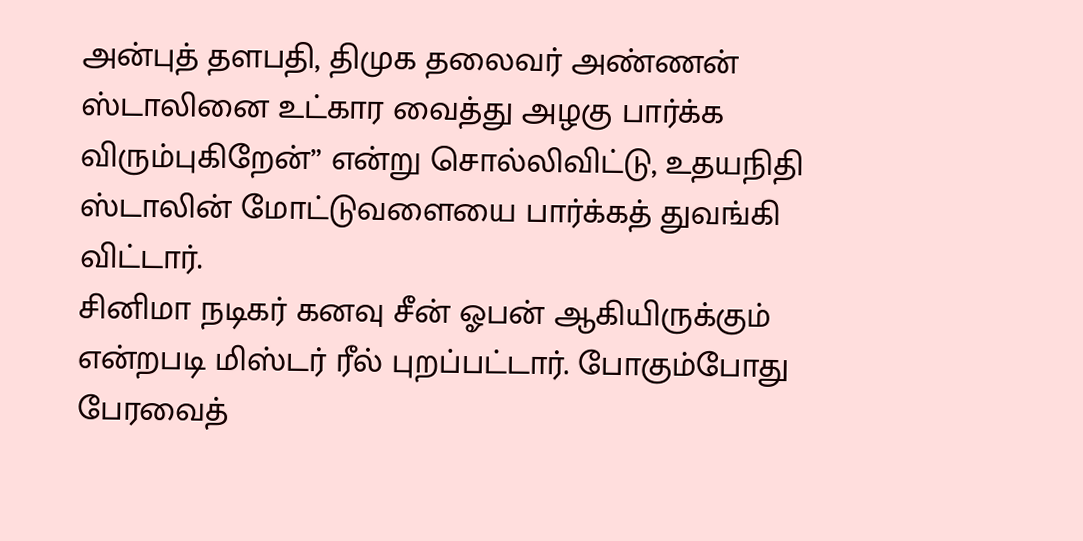அன்புத் தளபதி, திமுக தலைவர் அண்ணன் ஸ்டாலினை உட்கார வைத்து அழகு பார்க்க விரும்புகிறேன்” என்று சொல்லிவிட்டு, உதயநிதி ஸ்டாலின் மோட்டுவளையை பார்க்கத் துவங்கி விட்டார்.
சினிமா நடிகர் கனவு சீன் ஓபன் ஆகியிருக்கும் என்றபடி மிஸ்டர் ரீல் புறப்பட்டார். போகும்போது பேரவைத்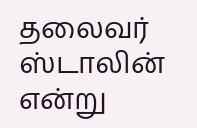தலைவர் ஸ்டாலின் என்று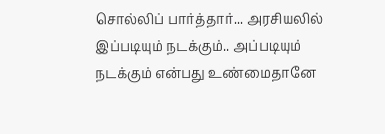சொல்லிப் பார்த்தார்... அரசியலில் இப்படியும் நடக்கும்.. அப்படியும் நடக்கும் என்பது உண்மைதானே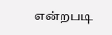என்றபடி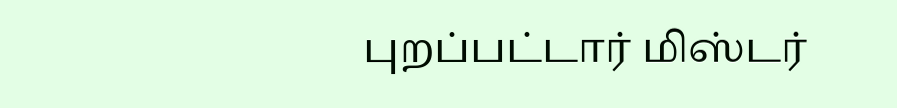புறப்பட்டார் மிஸ்டர்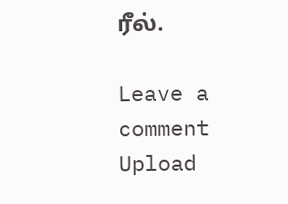ரீல்.

Leave a comment
Upload